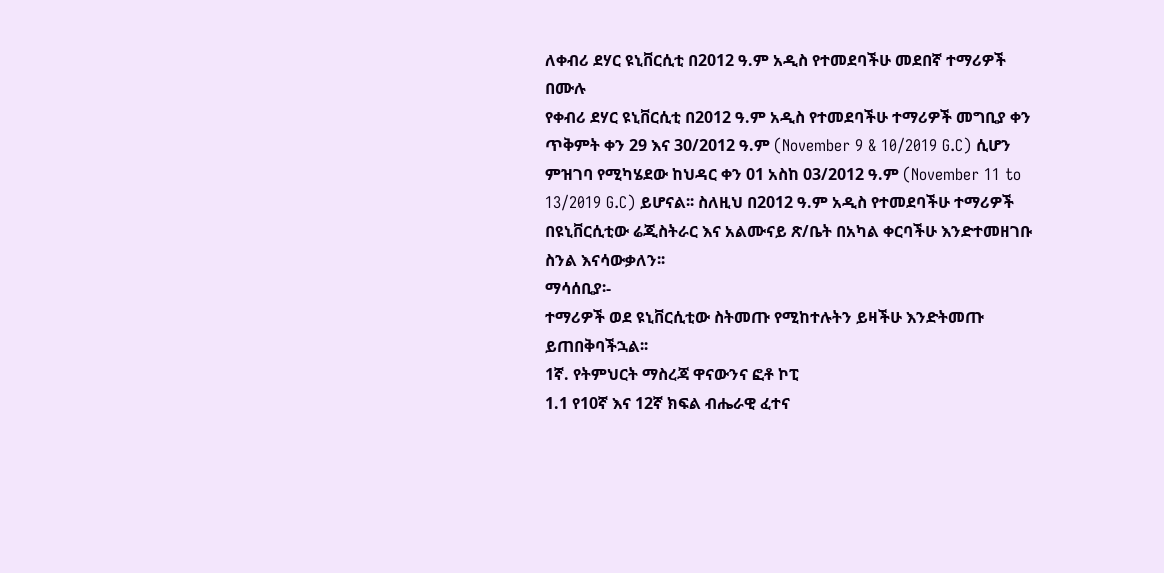ለቀብሪ ደሃር ዩኒቨርሲቲ በ2012 ዓ.ም አዲስ የተመደባችሁ መደበኛ ተማሪዎች በሙሉ
የቀብሪ ደሃር ዩኒቨርሲቲ በ2012 ዓ.ም አዲስ የተመደባችሁ ተማሪዎች መግቢያ ቀን ጥቅምት ቀን 29 እና 30/2012 ዓ.ም (November 9 & 10/2019 G.C) ሲሆን ምዝገባ የሚካሄደው ከህዳር ቀን 01 አስከ 03/2012 ዓ.ም (November 11 to 13/2019 G.C) ይሆናል፡፡ ስለዚህ በ2012 ዓ.ም አዲስ የተመደባችሁ ተማሪዎች በዩኒቨርሲቲው ሬጂስትራር እና አልሙናይ ጽ/ቤት በአካል ቀርባችሁ እንድተመዘገቡ ስንል እናሳውቃለን፡፡
ማሳሰቢያ፡-
ተማሪዎች ወደ ዩኒቨርሲቲው ስትመጡ የሚከተሉትን ይዛችሁ እንድትመጡ ይጠበቅባችኋል፡፡
1ኛ. የትምህርት ማስረጃ ዋናውንና ፎቶ ኮፒ
1.1 የ10ኛ እና 12ኛ ክፍል ብሔራዊ ፈተና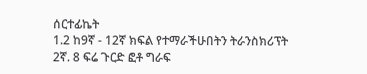ሰርተፊኬት
1.2 ከ9ኛ - 12ኛ ክፍል የተማራችሁበትን ትራንስክሪፕት
2ኛ. 8 ፍሬ ጉርድ ፎቶ ግራፍ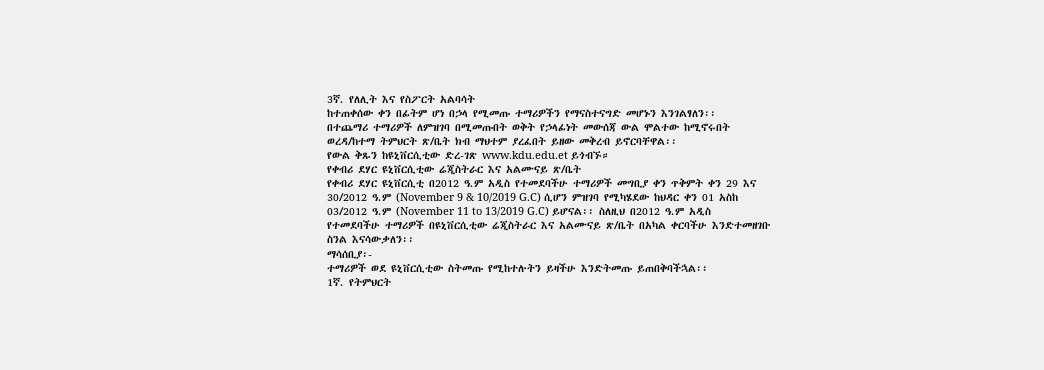3ኛ. የለሊት እና የስፖርት አልባሳት
ከተጠቀሰው ቀን በፊትም ሆነ በኃላ የሚመጡ ተማሪዎችን የማናስተናግድ መሆኑን እንገልፃለን፡፡
በተጨማሪ ተማሪዎች ለምዝገባ በሚመጡበት ወቅት የኃላፊነት መውሰጃ ውል ሞልተው ከሚኖሩበት ወረዳ/ከተማ ትምህርት ጽ/ቤት ክብ ማህተም ያረፈበት ይዘው መቅረብ ይኖርባቸዋል፡፡
የውል ቅጹን ከዩኒቨርሲቲው ድረ-ገጽ www.kdu.edu.et ይጎብኙ።
የቀብሪ ደሃር ዩኒቨርሲቲው ሬጂስትራር እና አልሙናይ ጽ/ቤት
የቀብሪ ደሃር ዩኒቨርሲቲ በ2012 ዓ.ም አዲስ የተመደባችሁ ተማሪዎች መግቢያ ቀን ጥቅምት ቀን 29 እና 30/2012 ዓ.ም (November 9 & 10/2019 G.C) ሲሆን ምዝገባ የሚካሄደው ከህዳር ቀን 01 አስከ 03/2012 ዓ.ም (November 11 to 13/2019 G.C) ይሆናል፡፡ ስለዚህ በ2012 ዓ.ም አዲስ የተመደባችሁ ተማሪዎች በዩኒቨርሲቲው ሬጂስትራር እና አልሙናይ ጽ/ቤት በአካል ቀርባችሁ እንድተመዘገቡ ስንል እናሳውቃለን፡፡
ማሳሰቢያ፡-
ተማሪዎች ወደ ዩኒቨርሲቲው ስትመጡ የሚከተሉትን ይዛችሁ እንድትመጡ ይጠበቅባችኋል፡፡
1ኛ. የትምህርት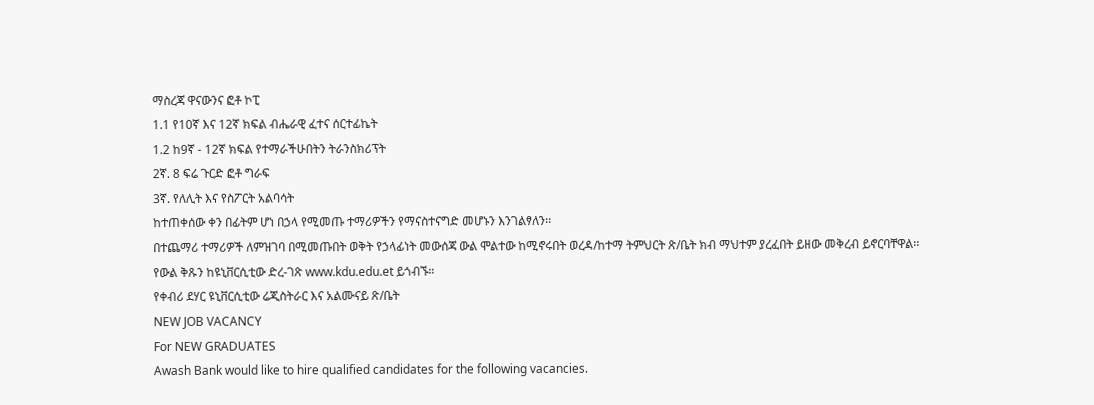ማስረጃ ዋናውንና ፎቶ ኮፒ
1.1 የ10ኛ እና 12ኛ ክፍል ብሔራዊ ፈተና ሰርተፊኬት
1.2 ከ9ኛ - 12ኛ ክፍል የተማራችሁበትን ትራንስክሪፕት
2ኛ. 8 ፍሬ ጉርድ ፎቶ ግራፍ
3ኛ. የለሊት እና የስፖርት አልባሳት
ከተጠቀሰው ቀን በፊትም ሆነ በኃላ የሚመጡ ተማሪዎችን የማናስተናግድ መሆኑን እንገልፃለን፡፡
በተጨማሪ ተማሪዎች ለምዝገባ በሚመጡበት ወቅት የኃላፊነት መውሰጃ ውል ሞልተው ከሚኖሩበት ወረዳ/ከተማ ትምህርት ጽ/ቤት ክብ ማህተም ያረፈበት ይዘው መቅረብ ይኖርባቸዋል፡፡
የውል ቅጹን ከዩኒቨርሲቲው ድረ-ገጽ www.kdu.edu.et ይጎብኙ።
የቀብሪ ደሃር ዩኒቨርሲቲው ሬጂስትራር እና አልሙናይ ጽ/ቤት
NEW JOB VACANCY
For NEW GRADUATES
Awash Bank would like to hire qualified candidates for the following vacancies.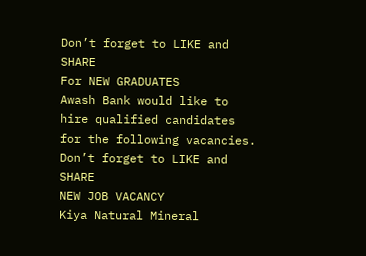Don’t forget to LIKE and SHARE
For NEW GRADUATES
Awash Bank would like to hire qualified candidates for the following vacancies.
Don’t forget to LIKE and SHARE
NEW JOB VACANCY
Kiya Natural Mineral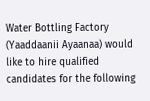Water Bottling Factory (Yaaddaanii Ayaanaa) would like to hire qualified candidates for the following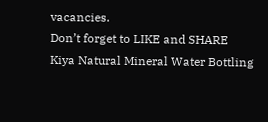vacancies.
Don’t forget to LIKE and SHARE
Kiya Natural Mineral Water Bottling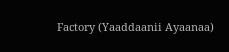Factory (Yaaddaanii Ayaanaa)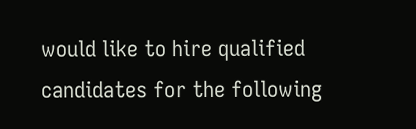would like to hire qualified candidates for the following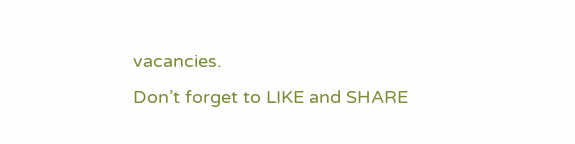vacancies.
Don’t forget to LIKE and SHARE